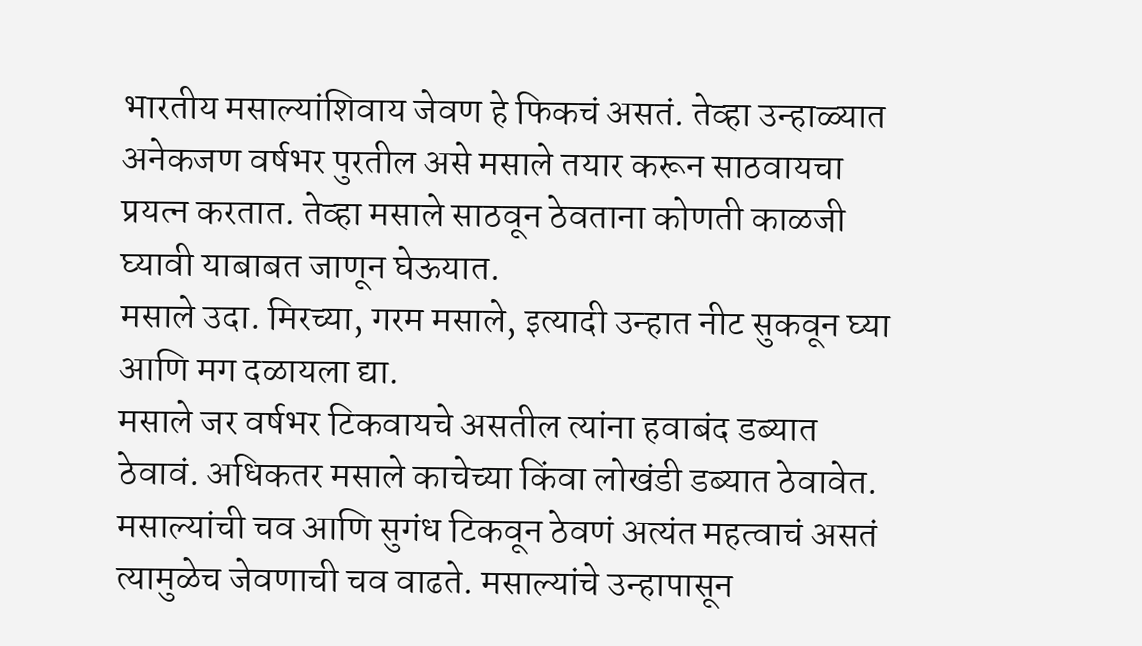भारतीय मसाल्यांशिवाय जेवण हे फिकचं असतं. तेव्हा उन्हाळ्यात अनेकजण वर्षभर पुरतील असे मसाले तयार करून साठवायचा प्रयत्न करतात. तेव्हा मसाले साठवून ठेवताना कोणती काळजी घ्यावी याबाबत जाणून घेऊयात.
मसाले उदा. मिरच्या, गरम मसाले, इत्यादी उन्हात नीट सुकवून घ्या आणि मग दळायला द्या.
मसाले जर वर्षभर टिकवायचे असतील त्यांना हवाबंद डब्यात ठेवावं. अधिकतर मसाले काचेच्या किंवा लोखंडी डब्यात ठेवावेत.
मसाल्यांची चव आणि सुगंध टिकवून ठेवणं अत्यंत महत्वाचं असतं त्यामुळेच जेवणाची चव वाढते. मसाल्यांचे उन्हापासून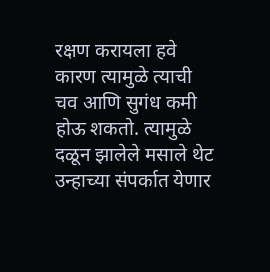रक्षण करायला हवे कारण त्यामुळे त्याची चव आणि सुगंध कमी होऊ शकतो. त्यामुळे दळून झालेले मसाले थेट उन्हाच्या संपर्कात येणार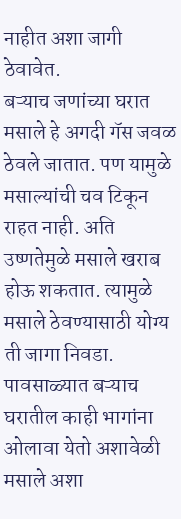नाहीत अशा जागी ठेवावेत.
बऱ्याच जणांच्या घरात मसाले हे अगदी गॅस जवळ ठेवले जातात. पण यामुळे मसाल्यांची चव टिकून राहत नाही. अति उष्णतेमुळे मसाले खराब होऊ शकतात. त्यामुळे मसाले ठेवण्यासाठी योग्य ती जागा निवडा.
पावसाळ्यात बऱ्याच घरातील काही भागांना ओलावा येतो अशावेळी मसाले अशा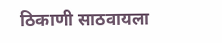ठिकाणी साठवायला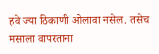हवे ज्या ठिकाणी ओलावा नसेल. तसेच मसाला वापरताना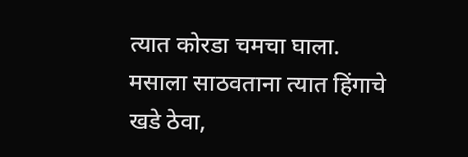त्यात कोरडा चमचा घाला.
मसाला साठवताना त्यात हिंगाचे खडे ठेवा,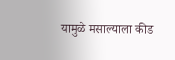यामुळे मसाल्याला कीड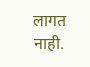लागत नाही.